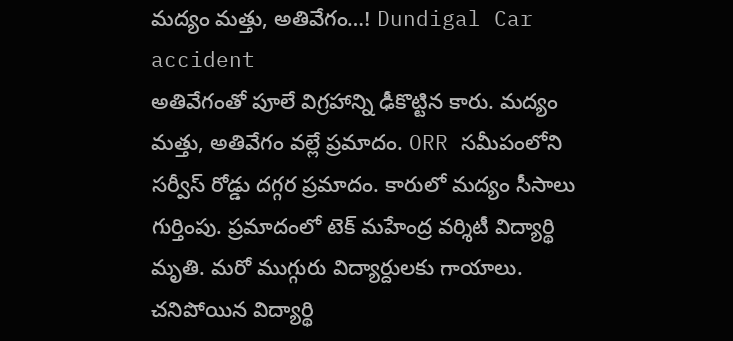మద్యం మత్తు, అతివేగం…! Dundigal Car accident
అతివేగంతో పూలే విగ్రహాన్ని ఢీకొట్టిన కారు. మద్యం మత్తు, అతివేగం వల్లే ప్రమాదం. ORR సమీపంలోని సర్వీస్ రోడ్డు దగ్గర ప్రమాదం. కారులో మద్యం సీసాలు గుర్తింపు. ప్రమాదంలో టెక్ మహేంద్ర వర్శిటీ విద్యార్థి మృతి. మరో ముగ్గురు విద్యార్దులకు గాయాలు. చనిపోయిన విద్యార్థి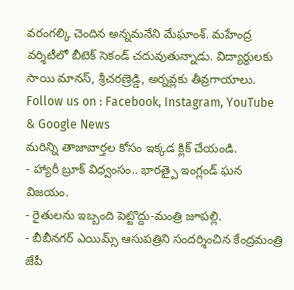వరంగల్కి చెందిన అన్నమనేని మేఘాంశ్. మహేంద్ర వర్శిటీలో బీటెక్ సెకండ్ చదువుతున్నాడు. విద్యార్థులకు సాయి మానస్, శ్రీచరణ్రెడ్డి, అర్నవ్లకు తీవ్రగాయాలు.
Follow us on : Facebook, Instagram, YouTube & Google News
మరిన్ని తాజావార్తల కోసం ఇక్కడ క్లిక్ చేయండి.
- హ్యారీ బ్రూక్ విధ్వంసం.. భారత్పై ఇంగ్లండ్ ఘన విజయం.
- రైతులను ఇబ్బంది పెట్టొద్దు-మంత్రి జూపల్లి.
- బీబీనగర్ ఎయిమ్స్ ఆసుపత్రిని సందర్శించిన కేంద్రమంత్రి జేపీ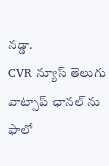నడ్డా.
CVR న్యూస్ తెలుగు వాట్సాప్ ఛానల్ ను ఫాలో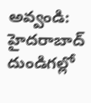అవ్వండి: హైదరాబాద్ దుండిగల్లో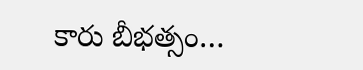కారు బీభత్సం…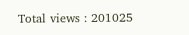Total views : 201025